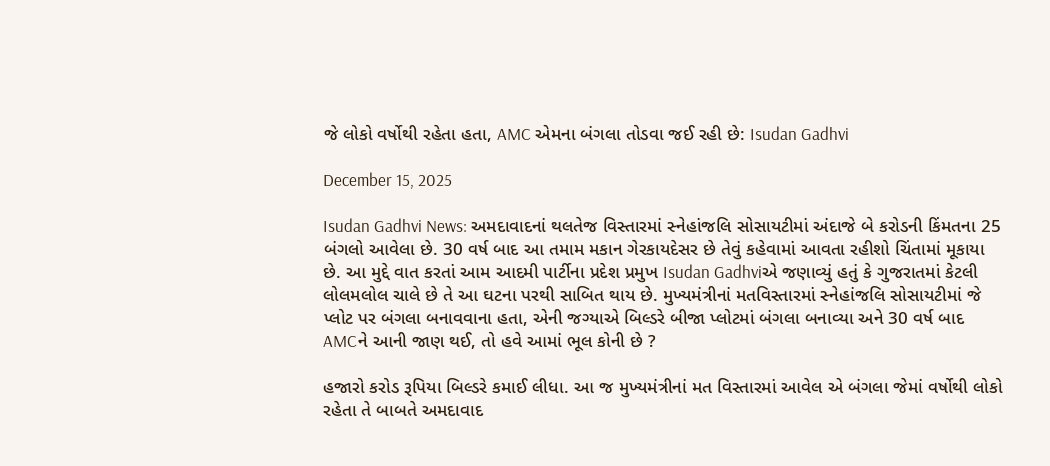જે લોકો વર્ષોથી રહેતા હતા, AMC એમના બંગલા તોડવા જઈ રહી છે: Isudan Gadhvi

December 15, 2025

Isudan Gadhvi News: અમદાવાદનાં થલતેજ વિસ્તારમાં સ્નેહાંજલિ સોસાયટીમાં અંદાજે બે કરોડની કિંમતના 25 બંગલો આવેલા છે. 30 વર્ષ બાદ આ તમામ મકાન ગેરકાયદેસર છે તેવું કહેવામાં આવતા રહીશો ચિંતામાં મૂકાયા છે. આ મુદ્દે વાત કરતાં આમ આદમી પાર્ટીના પ્રદેશ પ્રમુખ Isudan Gadhviએ જણાવ્યું હતું કે ગુજરાતમાં કેટલી લોલમલોલ ચાલે છે તે આ ઘટના પરથી સાબિત થાય છે. મુખ્યમંત્રીનાં મતવિસ્તારમાં સ્નેહાંજલિ સોસાયટીમાં જે પ્લોટ પર બંગલા બનાવવાના હતા, એની જગ્યાએ બિલ્ડરે બીજા પ્લોટમાં બંગલા બનાવ્યા અને 30 વર્ષ બાદ AMCને આની જાણ થઈ, તો હવે આમાં ભૂલ કોની છે ?

હજારો કરોડ રૂપિયા બિલ્ડરે કમાઈ લીધા. આ જ મુખ્યમંત્રીનાં મત વિસ્તારમાં આવેલ એ બંગલા જેમાં વર્ષોથી લોકો રહેતા તે બાબતે અમદાવાદ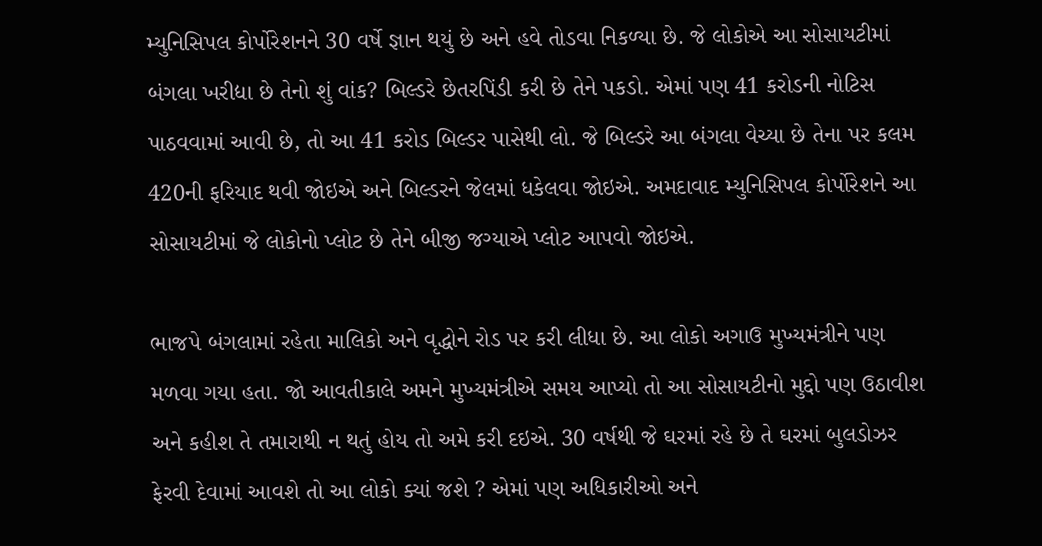મ્યુનિસિપલ કોર્પોરેશનને 30 વર્ષે જ્ઞાન થયું છે અને હવે તોડવા નિકળ્યા છે. જે લોકોએ આ સોસાયટીમાં બંગલા ખરીદ્યા છે તેનો શું વાંક? બિલ્ડરે છેતરપિંડી કરી છે તેને પકડો. એમાં પણ 41 કરોડની નોટિસ પાઠવવામાં આવી છે, તો આ 41 કરોડ બિલ્ડર પાસેથી લો. જે બિલ્ડરે આ બંગલા વેચ્યા છે તેના પર કલમ 420ની ફરિયાદ થવી જોઇએ અને બિલ્ડરને જેલમાં ધકેલવા જોઇએ. અમદાવાદ મ્યુનિસિપલ કોર્પોરેશને આ સોસાયટીમાં જે લોકોનો પ્લોટ છે તેને બીજી જગ્યાએ પ્લોટ આપવો જોઇએ.

ભાજપે બંગલામાં રહેતા માલિકો અને વૃદ્ધોને રોડ પર કરી લીધા છે. આ લોકો અગાઉ મુખ્યમંત્રીને પણ મળવા ગયા હતા. જો આવતીકાલે અમને મુખ્યમંત્રીએ સમય આપ્યો તો આ સોસાયટીનો મુદ્દો પણ ઉઠાવીશ અને કહીશ તે તમારાથી ન થતું હોય તો અમે કરી દઇએ. 30 વર્ષથી જે ઘરમાં રહે છે તે ઘરમાં બુલડોઝર ફેરવી દેવામાં આવશે તો આ લોકો ક્યાં જશે ? એમાં પણ અધિકારીઓ અને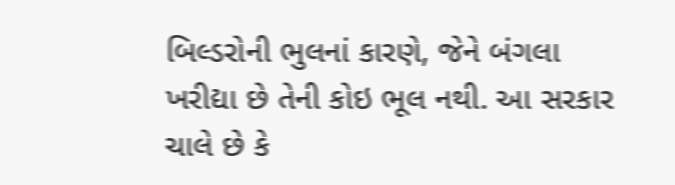બિલ્ડરોની ભુલનાં કારણે, જેને બંગલા ખરીદ્યા છે તેની કોઇ ભૂલ નથી. આ સરકાર ચાલે છે કે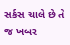સર્કસ ચાલે છે તે જ ખબર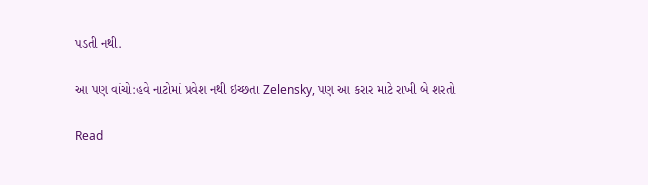પડતી નથી.

આ પણ વાંચો:હવે નાટોમાં પ્રવેશ નથી ઇચ્છતા Zelensky, પણ આ કરાર માટે રાખી બે શરતો

Read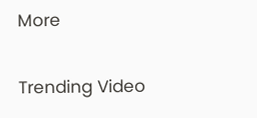More

Trending Video